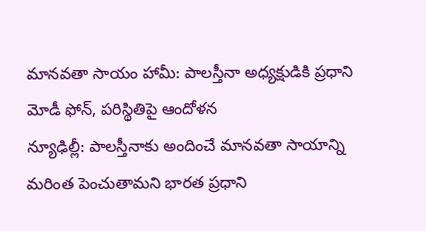మానవతా సాయం హామీ: పాలస్తీనా అధ్యక్షుడికి ప్రధాని మోడీ ఫోన్, పరిస్థితిపై ఆందోళన
న్యూఢిల్లీ: పాలస్తీనాకు అందించే మానవతా సాయాన్ని మరింత పెంచుతామని భారత ప్రధాని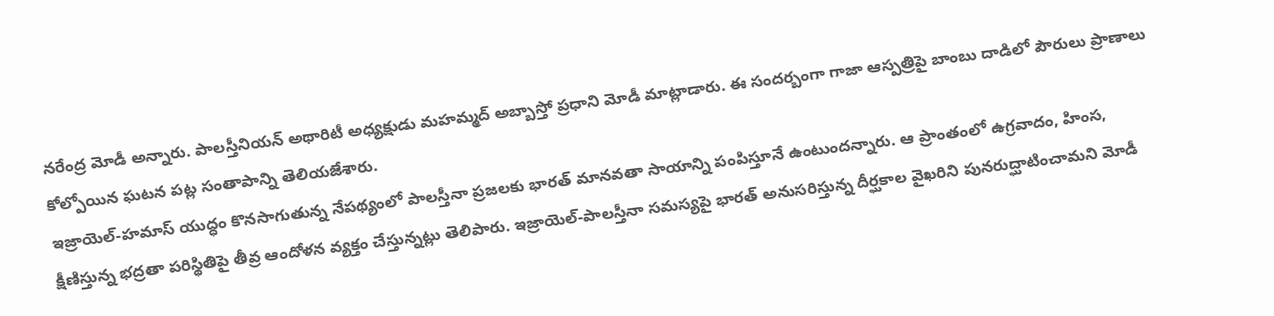నరేంద్ర మోడీ అన్నారు. పాలస్తీనియన్ అథారిటీ అధ్యక్షుడు మహమ్మద్ అబ్బాస్తో ప్రధాని మోడీ మాట్లాడారు. ఈ సందర్బంగా గాజా ఆస్పత్రిపై బాంబు దాడిలో పౌరులు ప్రాణాలు కోల్పోయిన ఘటన పట్ల సంతాపాన్ని తెలియజేశారు.
ఇజ్రాయెల్-హమాస్ యుద్ధం కొనసాగుతున్న నేపథ్యంలో పాలస్తీనా ప్రజలకు భారత్ మానవతా సాయాన్ని పంపిస్తూనే ఉంటుందన్నారు. ఆ ప్రాంతంలో ఉగ్రవాదం, హింస, క్షీణిస్తున్న భద్రతా పరిస్థితిపై తీవ్ర ఆందోళన వ్యక్తం చేస్తున్నట్లు తెలిపారు. ఇజ్రాయెల్-పాలస్తీనా సమస్యపై భారత్ అనుసరిస్తున్న దీర్ఘకాల వైఖరిని పునరుద్ఘాటించామని మోడీ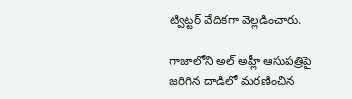ట్విట్టర్ వేదికగా వెల్లడించారు.

గాజాలోని అల్ అహ్లీ ఆసుపత్రిపై జరిగిన దాడిలో మరణించిన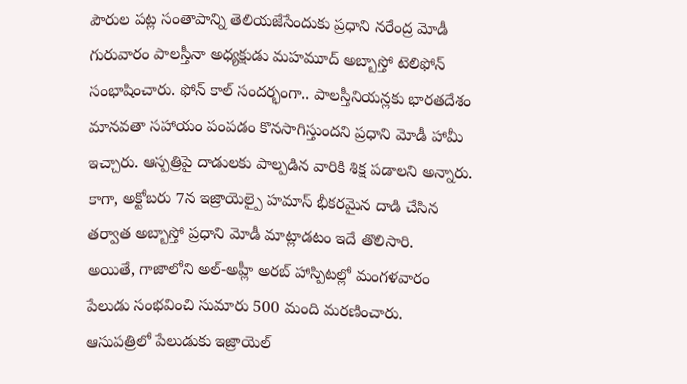పౌరుల పట్ల సంతాపాన్ని తెలియజేసేందుకు ప్రధాని నరేంద్ర మోడీ గురువారం పాలస్తీనా అధ్యక్షుడు మహమూద్ అబ్బాస్తో టెలిఫోన్ సంభాషించారు. ఫోన్ కాల్ సందర్భంగా.. పాలస్తీనియన్లకు భారతదేశం మానవతా సహాయం పంపడం కొనసాగిస్తుందని ప్రధాని మోడీ హామీ ఇచ్చారు. ఆస్పత్రిపై దాడులకు పాల్పడిన వారికి శిక్ష పడాలని అన్నారు. కాగా, అక్టోబరు 7న ఇజ్రాయెల్పై హమాస్ భీకరమైన దాడి చేసిన తర్వాత అబ్బాస్తో ప్రధాని మోడీ మాట్లాడటం ఇదే తొలిసారి.
అయితే, గాజాలోని అల్-అహ్లీ అరబ్ హాస్పిటల్లో మంగళవారం పేలుడు సంభవించి సుమారు 500 మంది మరణించారు. ఆసుపత్రిలో పేలుడుకు ఇజ్రాయెల్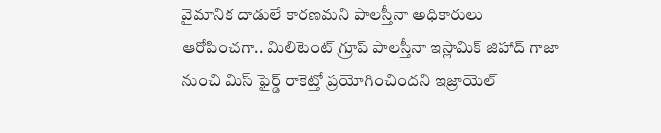వైమానిక దాడులే కారణమని పాలస్తీనా అధికారులు ఆరోపించగా.. మిలిటెంట్ గ్రూప్ పాలస్తీనా ఇస్లామిక్ జిహాద్ గాజా నుంచి మిస్ ఫైర్డ్ రాకెట్తో ప్రయోగించిందని ఇజ్రాయెల్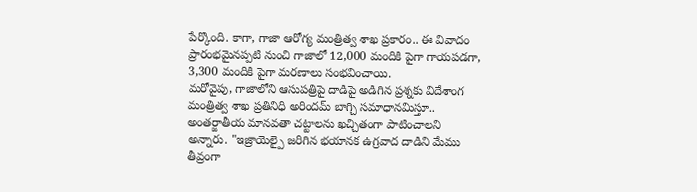పేర్కొంది. కాగా, గాజా ఆరోగ్య మంత్రిత్వ శాఖ ప్రకారం.. ఈ వివాదం ప్రారంభమైనప్పటి నుంచి గాజాలో 12,000 మందికి పైగా గాయపడగా, 3,300 మందికి పైగా మరణాలు సంభవించాయి.
మరోవైపు, గాజాలోని ఆసుపత్రిపై దాడిపై అడిగిన ప్రశ్నకు విదేశాంగ మంత్రిత్వ శాఖ ప్రతినిధి అరిందమ్ బాగ్చి సమాధానమిస్తూ.. అంతర్జాతీయ మానవతా చట్టాలను ఖచ్చితంగా పాటించాలని అన్నారు. "ఇజ్రాయెల్పై జరిగిన భయానక ఉగ్రవాద దాడిని మేము తీవ్రంగా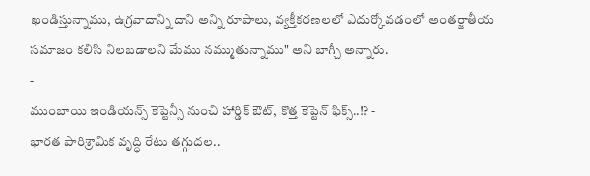ఖండిస్తున్నాము, ఉగ్రవాదాన్ని దాని అన్ని రూపాలు, వ్యక్తీకరణలలో ఎదుర్కోవడంలో అంతర్జాతీయ సమాజం కలిసి నిలబడాలని మేము నమ్ముతున్నాము" అని బాగ్చీ అన్నారు.
-
ముంబాయి ఇండియన్స్ కెప్టెన్సీ నుంచి హార్డిక్ ఔట్, కొత్త కెప్టెన్ ఫిక్స్..!? -
భారత పారిశ్రామిక వృద్ధి రేటు తగ్గుదల..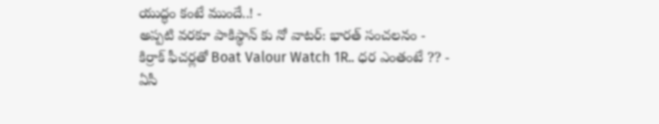యుద్ధం కంటే ముందే..! -
అప్పటి వరకూ పాకిస్థాన్ కు నో వాటర్: భారత్ సంచలనం -
కిర్రాక్ ఫీచర్లతో Boat Valour Watch 1R.. ధర ఎంతంటే ?? -
ఏసీ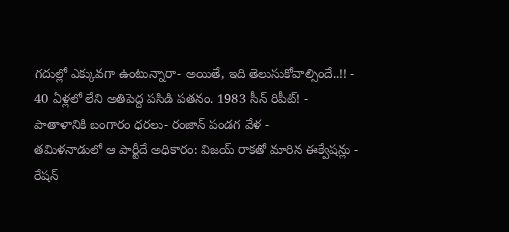గదుల్లో ఎక్కువగా ఉంటున్నారా- అయితే, ఇది తెలుసుకోవాల్సిందే..!! -
40 ఏళ్లలో లేని అతిపెద్ద పసిడి పతనం. 1983 సీన్ రిపీట్! -
పాతాళానికి బంగారం ధరలు- రంజాన్ పండగ వేళ -
తమిళనాడులో ఆ పార్టీదే అధికారం: విజయ్ రాకతో మారిన ఈక్వేషన్లు -
రేషన్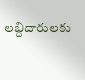లబ్దిదారులకు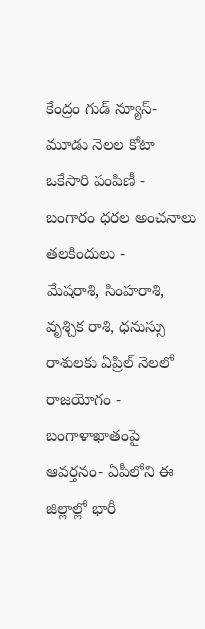కేంద్రం గుడ్ న్యూస్- మూడు నెలల కోటా ఒకేసారి పంపిణీ -
బంగారం ధరల అంచనాలు తలకిందులు -
మేషరాశి, సింహరాశి, వృశ్చిక రాశి, ధనుస్సు రాశులకు ఏప్రిల్ నెలలో రాజయోగం -
బంగాళాఖాతంపై ఆవర్తనం- ఏపీలోని ఈ జిల్లాల్లో భారీ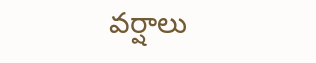వర్షాలు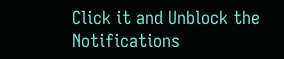Click it and Unblock the Notifications